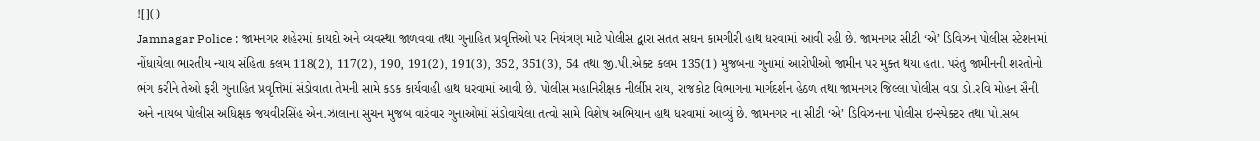![]()
Jamnagar Police : જામનગર શહેરમાં કાયદો અને વ્યવસ્થા જાળવવા તથા ગુનાહિત પ્રવૃત્તિઓ પર નિયંત્રણ માટે પોલીસ દ્વારા સતત સઘન કામગીરી હાથ ધરવામાં આવી રહી છે. જામનગર સીટી ‘એ’ ડિવિઝન પોલીસ સ્ટેશનમાં નોંધાયેલા ભારતીય ન્યાય સંહિતા કલમ 118(2), 117(2), 190, 191(2), 191(3), 352, 351(3), 54 તથા જી.પી.એક્ટ કલમ 135(1) મુજબના ગુનામાં આરોપીઓ જામીન પર મુક્ત થયા હતા. પરંતુ જામીનની શરતોનો ભંગ કરીને તેઓ ફરી ગુનાહિત પ્રવૃત્તિમાં સંડોવાતા તેમની સામે કડક કાર્યવાહી હાથ ધરવામાં આવી છે. પોલીસ મહાનિરીક્ષક નીર્લીપ્ત રાય, રાજકોટ વિભાગના માર્ગદર્શન હેઠળ તથા જામનગર જિલ્લા પોલીસ વડા ડો.રવિ મોહન સૈની અને નાયબ પોલીસ અધિક્ષક જયવીરસિંહ એન.ઝાલાના સુચન મુજબ વારંવાર ગુનાઓમાં સંડોવાયેલા તત્વો સામે વિશેષ અભિયાન હાથ ધરવામાં આવ્યું છે. જામનગર ના સીટી ‘એ’ ડિવિઝનના પોલીસ ઇન્સ્પેક્ટર તથા પો.સબ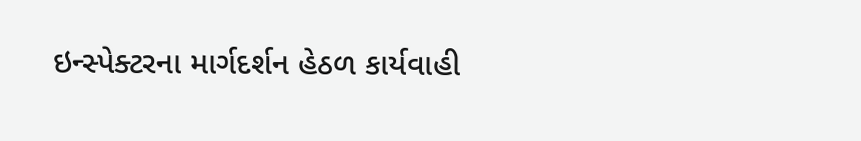ઇન્સ્પેક્ટરના માર્ગદર્શન હેઠળ કાર્યવાહી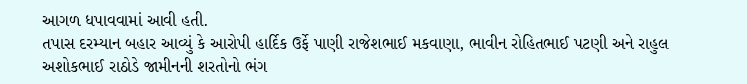આગળ ધપાવવામાં આવી હતી.
તપાસ દરમ્યાન બહાર આવ્યું કે આરોપી હાર્દિક ઉર્ફે પાણી રાજેશભાઈ મકવાણા, ભાવીન રોહિતભાઈ પટણી અને રાહુલ અશોકભાઈ રાઠોડે જામીનની શરતોનો ભંગ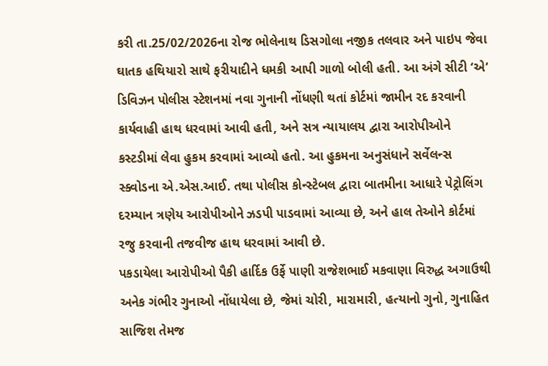કરી તા.25/02/2026ના રોજ ભોલેનાથ ડિસગોલા નજીક તલવાર અને પાઇપ જેવા ઘાતક હથિયારો સાથે ફરીયાદીને ધમકી આપી ગાળો બોલી હતી. આ અંગે સીટી ‘એ’ ડિવિઝન પોલીસ સ્ટેશનમાં નવા ગુનાની નોંધણી થતાં કોર્ટમાં જામીન રદ કરવાની કાર્યવાહી હાથ ધરવામાં આવી હતી, અને સત્ર ન્યાયાલય દ્વારા આરોપીઓને કસ્ટડીમાં લેવા હુકમ કરવામાં આવ્યો હતો. આ હુકમના અનુસંધાને સર્વેલન્સ સ્ક્વોડના એ.એસ.આઈ. તથા પોલીસ કોન્સ્ટેબલ દ્વારા બાતમીના આધારે પેટ્રોલિંગ દરમ્યાન ત્રણેય આરોપીઓને ઝડપી પાડવામાં આવ્યા છે, અને હાલ તેઓને કોર્ટમાં રજુ કરવાની તજવીજ હાથ ધરવામાં આવી છે.
પકડાયેલા આરોપીઓ પૈકી હાર્દિક ઉર્ફે પાણી રાજેશભાઈ મકવાણા વિરુદ્ધ અગાઉથી અનેક ગંભીર ગુનાઓ નોંધાયેલા છે, જેમાં ચોરી, મારામારી, હત્યાનો ગુનો, ગુનાહિત સાજિશ તેમજ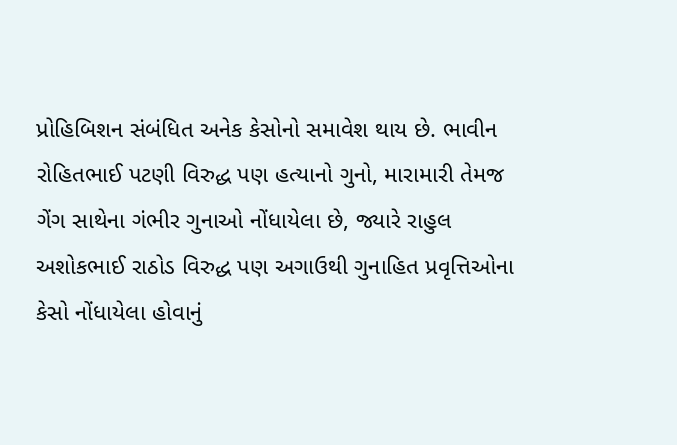પ્રોહિબિશન સંબંધિત અનેક કેસોનો સમાવેશ થાય છે. ભાવીન રોહિતભાઈ પટણી વિરુદ્ધ પણ હત્યાનો ગુનો, મારામારી તેમજ ગેંગ સાથેના ગંભીર ગુનાઓ નોંધાયેલા છે, જ્યારે રાહુલ અશોકભાઈ રાઠોડ વિરુદ્ધ પણ અગાઉથી ગુનાહિત પ્રવૃત્તિઓના કેસો નોંધાયેલા હોવાનું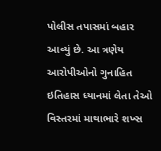પોલીસ તપાસમાં બહાર આવ્યું છે. આ ત્રણેય આરોપીઓનો ગુનાહિત ઇતિહાસ ધ્યાનમાં લેતા તેઓ વિસ્તરમાં માથાભારે શખ્સ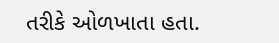તરીકે ઓળખાતા હતા.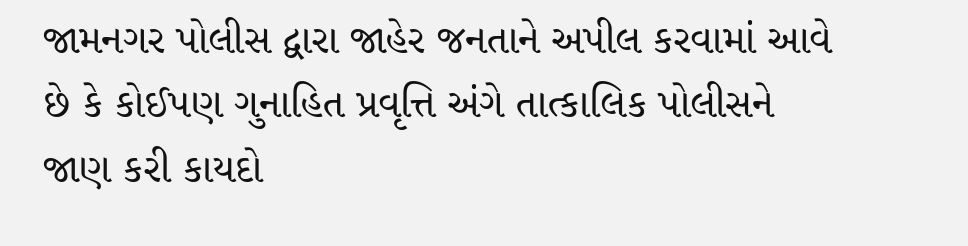જામનગર પોલીસ દ્વારા જાહેર જનતાને અપીલ કરવામાં આવે છે કે કોઈપણ ગુનાહિત પ્રવૃત્તિ અંગે તાત્કાલિક પોલીસને જાણ કરી કાયદો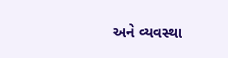અને વ્યવસ્થા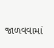જાળવવામાં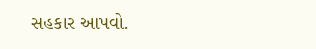સહકાર આપવો.